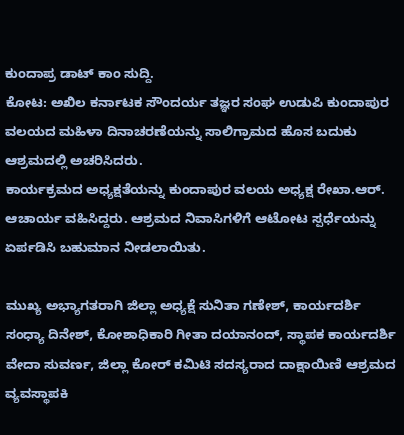ಕುಂದಾಪ್ರ ಡಾಟ್ ಕಾಂ ಸುದ್ದಿ.
ಕೋಟ: ಅಖಿಲ ಕರ್ನಾಟಕ ಸೌಂದರ್ಯ ತಜ್ಞರ ಸಂಘ ಉಡುಪಿ ಕುಂದಾಪುರ ವಲಯದ ಮಹಿಳಾ ದಿನಾಚರಣೆಯನ್ನು ಸಾಲಿಗ್ರಾಮದ ಹೊಸ ಬದುಕು ಆಶ್ರಮದಲ್ಲಿ ಅಚರಿಸಿದರು.
ಕಾರ್ಯಕ್ರಮದ ಅಧ್ಯಕ್ಷತೆಯನ್ನು ಕುಂದಾಪುರ ವಲಯ ಅಧ್ಯಕ್ಷ ರೇಖಾ.ಆರ್. ಆಚಾರ್ಯ ವಹಿಸಿದ್ದರು. ಆಶ್ರಮದ ನಿವಾಸಿಗಳಿಗೆ ಆಟೋಟ ಸ್ಪರ್ಧೆಯನ್ನು ಏರ್ಪಡಿಸಿ ಬಹುಮಾನ ನೀಡಲಾಯಿತು.

ಮುಖ್ಯ ಅಭ್ಯಾಗತರಾಗಿ ಜಿಲ್ಲಾ ಅಧ್ಯಕ್ಷೆ ಸುನಿತಾ ಗಣೇಶ್, ಕಾರ್ಯದರ್ಶಿ ಸಂಧ್ಯಾ ದಿನೇಶ್, ಕೋಶಾಧಿಕಾರಿ ಗೀತಾ ದಯಾನಂದ್, ಸ್ಥಾಪಕ ಕಾರ್ಯದರ್ಶಿ ವೇದಾ ಸುವರ್ಣ, ಜಿಲ್ಲಾ ಕೋರ್ ಕಮಿಟಿ ಸದಸ್ಯರಾದ ದಾಕ್ಷಾಯಿಣಿ ಆಶ್ರಮದ ವ್ಯವಸ್ಥಾಪಕಿ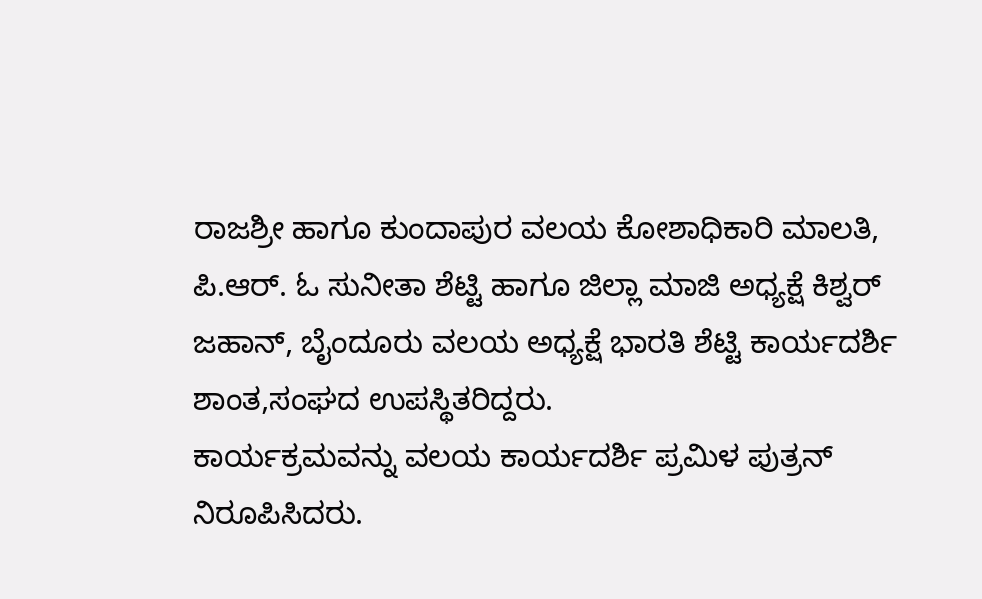ರಾಜಶ್ರೀ ಹಾಗೂ ಕುಂದಾಪುರ ವಲಯ ಕೋಶಾಧಿಕಾರಿ ಮಾಲತಿ, ಪಿ.ಆರ್. ಓ ಸುನೀತಾ ಶೆಟ್ಟಿ ಹಾಗೂ ಜಿಲ್ಲಾ ಮಾಜಿ ಅಧ್ಯಕ್ಷೆ ಕಿಶ್ವರ್ ಜಹಾನ್, ಬೈಂದೂರು ವಲಯ ಅಧ್ಯಕ್ಷೆ ಭಾರತಿ ಶೆಟ್ಟಿ ಕಾರ್ಯದರ್ಶಿ ಶಾಂತ,ಸಂಘದ ಉಪಸ್ಥಿತರಿದ್ದರು.
ಕಾರ್ಯಕ್ರಮವನ್ನು ವಲಯ ಕಾರ್ಯದರ್ಶಿ ಪ್ರಮಿಳ ಪುತ್ರನ್ ನಿರೂಪಿಸಿದರು.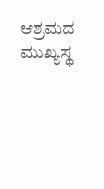ಆಶ್ರಮದ ಮುಖ್ಯಸ್ಥ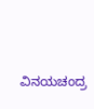ವಿನಯಚಂದ್ರ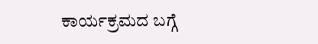ಕಾರ್ಯಕ್ರಮದ ಬಗ್ಗೆ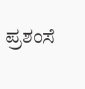ಪ್ರಶಂಸೆ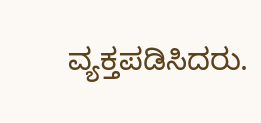ವ್ಯಕ್ತಪಡಿಸಿದರು.